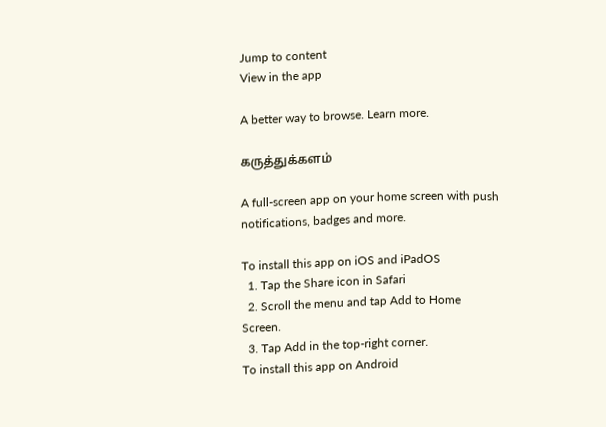Jump to content
View in the app

A better way to browse. Learn more.

கருத்துக்களம்

A full-screen app on your home screen with push notifications, badges and more.

To install this app on iOS and iPadOS
  1. Tap the Share icon in Safari
  2. Scroll the menu and tap Add to Home Screen.
  3. Tap Add in the top-right corner.
To install this app on Android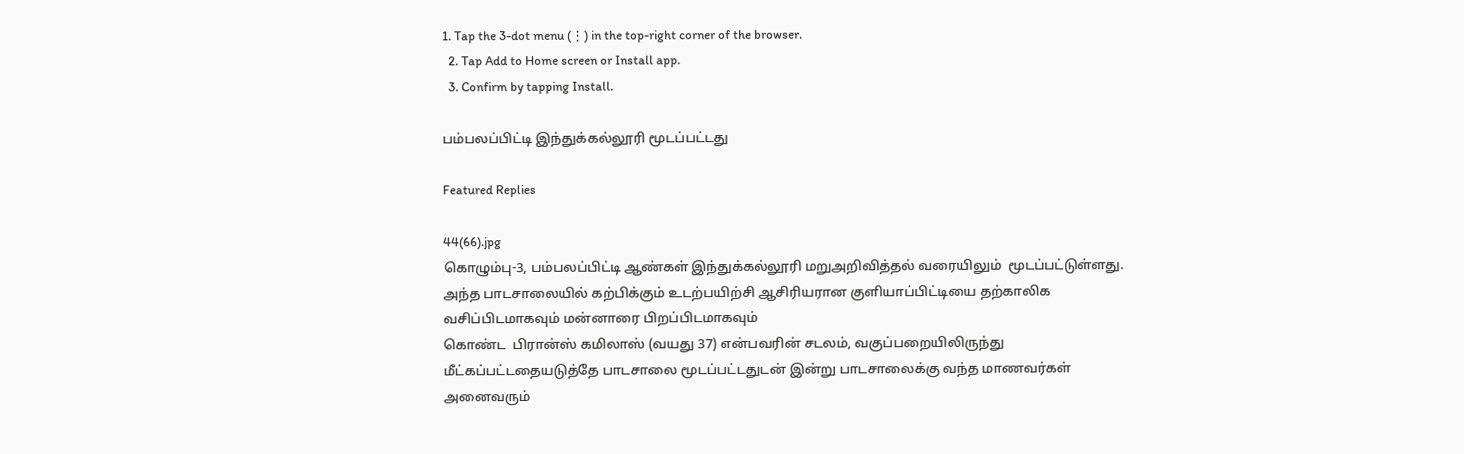1. Tap the 3-dot menu (⋮) in the top-right corner of the browser.
  2. Tap Add to Home screen or Install app.
  3. Confirm by tapping Install.

பம்பலப்பிட்டி இந்துக்கல்லூரி மூடப்பட்டது

Featured Replies

44(66).jpg
கொழும்பு-3, பம்பலப்பிட்டி ஆண்கள் இந்துக்கல்லூரி மறுஅறிவித்தல் வரையிலும்  மூடப்பட்டுள்ளது. அந்த பாடசாலையில் கற்பிக்கும் உடற்பயிற்சி ஆசிரியரான குளியாப்பிட்டியை தற்காலிக வசிப்பிடமாகவும் மன்னாரை பிறப்பிடமாகவும்
கொண்ட  பிரான்ஸ் கமிலாஸ் (வயது 37) என்பவரின் சடலம், வகுப்பறையிலிருந்து மீட்கப்பட்டதையடுத்தே பாடசாலை மூடப்பட்டதுடன் இன்று பாடசாலைக்கு வந்த மாணவர்கள் அனைவரும்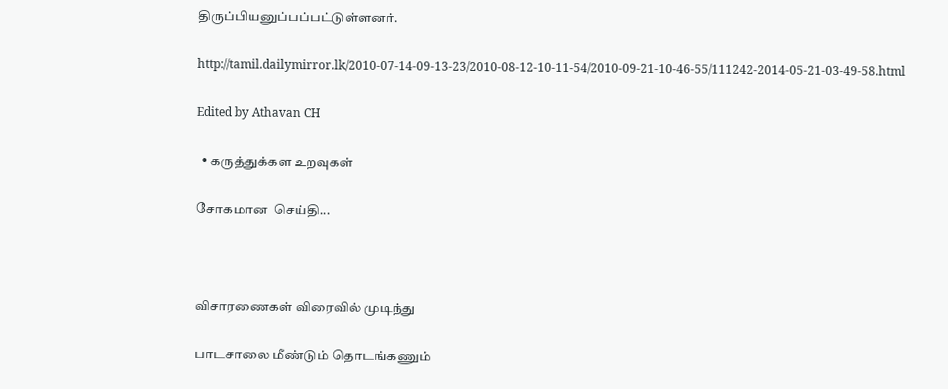திருப்பியனுப்பப்பட்டுள்ளனர்.

http://tamil.dailymirror.lk/2010-07-14-09-13-23/2010-08-12-10-11-54/2010-09-21-10-46-55/111242-2014-05-21-03-49-58.html

Edited by Athavan CH

  • கருத்துக்கள உறவுகள்

சோகமான  செய்தி...



விசாரணைகள் விரைவில் முடிந்து

பாடசாலை மீண்டும் தொடங்கணும்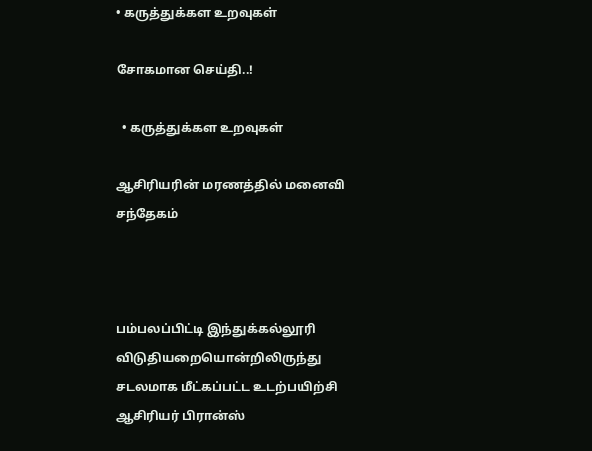• கருத்துக்கள உறவுகள்

சோகமான செய்தி..!

  • கருத்துக்கள உறவுகள்

ஆசிரியரின் மரணத்தில் மனைவி சந்தேகம்



பம்பலப்பிட்டி இந்துக்கல்லூரி விடுதியறையொன்றிலிருந்து சடலமாக மீட்கப்பட்ட உடற்பயிற்சி ஆசிரியர் பிரான்ஸ்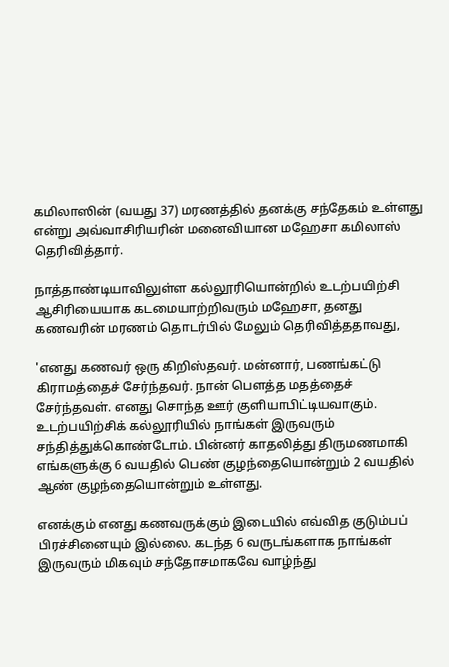கமிலாஸின் (வயது 37) மரணத்தில் தனக்கு சந்தேகம் உள்ளது என்று அவ்வாசிரியரின் மனைவியான மஹேசா கமிலாஸ் தெரிவித்தார்.

நாத்தாண்டியாவிலுள்ள கல்லூரியொன்றில் உடற்பயிற்சி ஆசிரியையாக கடமையாற்றிவரும் மஹேசா, தனது கணவரின் மரணம் தொடர்பில் மேலும் தெரிவித்ததாவது,

'எனது கணவர் ஒரு கிறிஸ்தவர். மன்னார், பணங்கட்டு கிராமத்தைச் சேர்ந்தவர். நான் பௌத்த மதத்தைச் சேர்ந்தவள். எனது சொந்த ஊர் குளியாபிட்டியவாகும்.  உடற்பயிற்சிக் கல்லூரியில் நாங்கள் இருவரும் சந்தித்துக்கொண்டோம். பின்னர் காதலித்து திருமணமாகி எங்களுக்கு 6 வயதில் பெண் குழந்தையொன்றும் 2 வயதில் ஆண் குழந்தையொன்றும் உள்ளது.

எனக்கும் எனது கணவருக்கும் இடையில் எவ்வித குடும்பப் பிரச்சினையும் இல்லை. கடந்த 6 வருடங்களாக நாங்கள் இருவரும் மிகவும் சந்தோசமாகவே வாழ்ந்து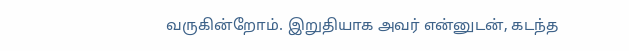வருகின்றோம். இறுதியாக அவர் என்னுடன், கடந்த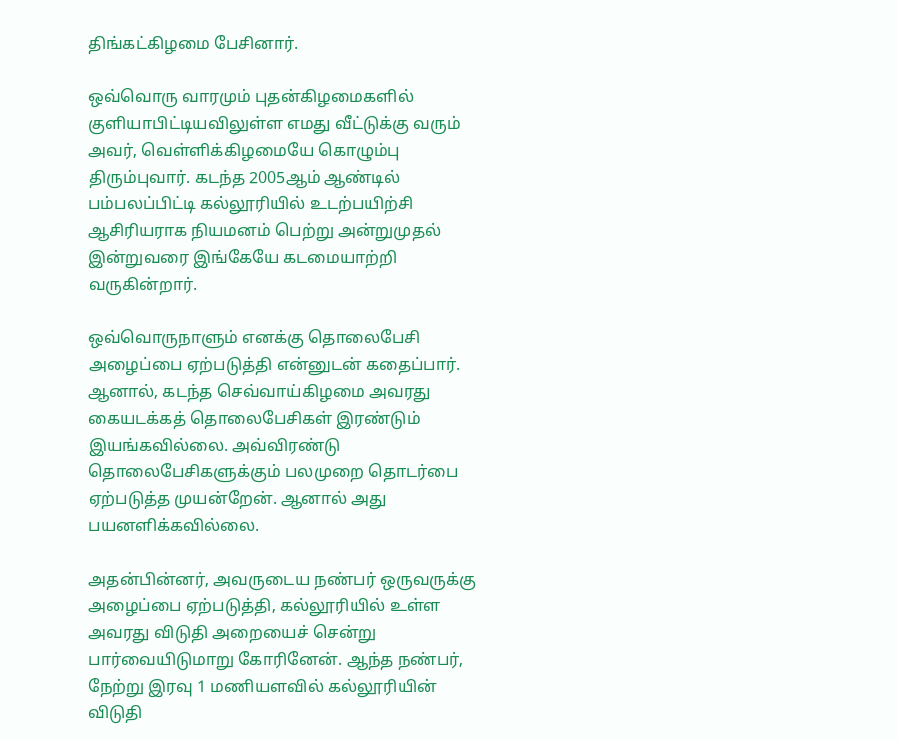திங்கட்கிழமை பேசினார்.

ஒவ்வொரு வாரமும் புதன்கிழமைகளில் குளியாபிட்டியவிலுள்ள எமது வீட்டுக்கு வரும் அவர், வெள்ளிக்கிழமையே கொழும்பு திரும்புவார். கடந்த 2005ஆம் ஆண்டில் பம்பலப்பிட்டி கல்லூரியில் உடற்பயிற்சி ஆசிரியராக நியமனம் பெற்று அன்றுமுதல் இன்றுவரை இங்கேயே கடமையாற்றி வருகின்றார்.

ஒவ்வொருநாளும் எனக்கு தொலைபேசி அழைப்பை ஏற்படுத்தி என்னுடன் கதைப்பார். ஆனால், கடந்த செவ்வாய்கிழமை அவரது கையடக்கத் தொலைபேசிகள் இரண்டும் இயங்கவில்லை. அவ்விரண்டு தொலைபேசிகளுக்கும் பலமுறை தொடர்பை ஏற்படுத்த முயன்றேன். ஆனால் அது பயனளிக்கவில்லை.

அதன்பின்னர், அவருடைய நண்பர் ஒருவருக்கு அழைப்பை ஏற்படுத்தி, கல்லூரியில் உள்ள அவரது விடுதி அறையைச் சென்று பார்வையிடுமாறு கோரினேன். ஆந்த நண்பர், நேற்று இரவு 1 மணியளவில் கல்லூரியின் விடுதி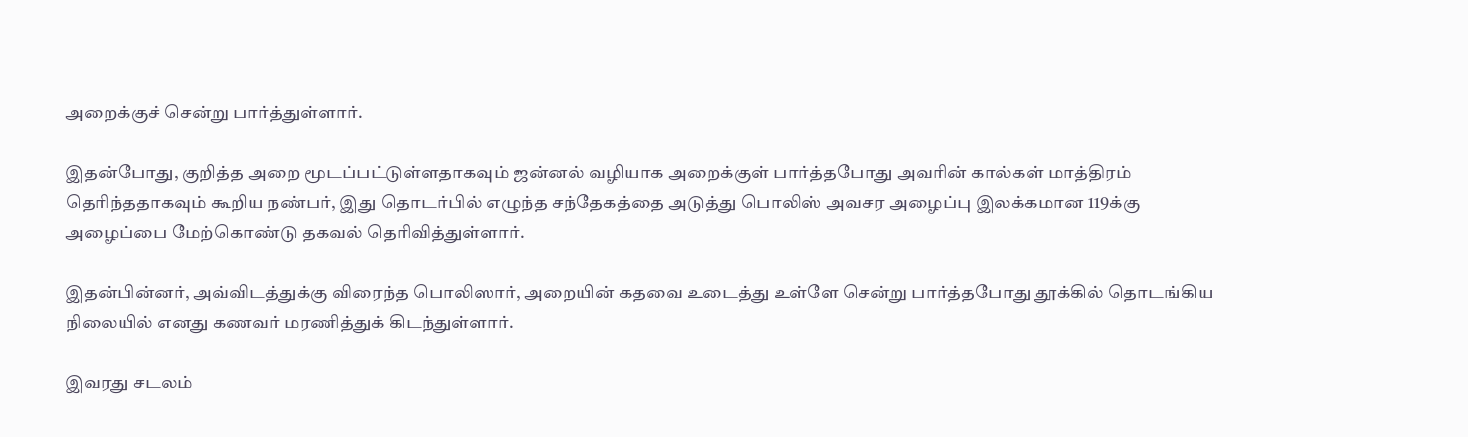அறைக்குச் சென்று பார்த்துள்ளார்.

இதன்போது, குறித்த அறை மூடப்பட்டுள்ளதாகவும் ஜன்னல் வழியாக அறைக்குள் பார்த்தபோது அவரின் கால்கள் மாத்திரம் தெரிந்ததாகவும் கூறிய நண்பர், இது தொடர்பில் எழுந்த சந்தேகத்தை அடுத்து பொலிஸ் அவசர அழைப்பு இலக்கமான 119க்கு அழைப்பை மேற்கொண்டு தகவல் தெரிவித்துள்ளார்.

இதன்பின்னர், அவ்விடத்துக்கு விரைந்த பொலிஸார், அறையின் கதவை உடைத்து உள்ளே சென்று பார்த்தபோது தூக்கில் தொடங்கிய நிலையில் எனது கணவர் மரணித்துக் கிடந்துள்ளார்.

இவரது சடலம்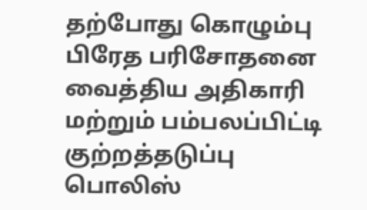தற்போது கொழும்பு பிரேத பரிசோதனை வைத்திய அதிகாரி  மற்றும் பம்பலப்பிட்டி குற்றத்தடுப்பு பொலிஸ்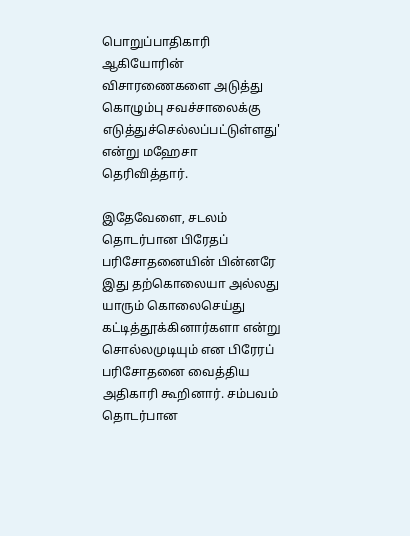பொறுப்பாதிகாரி ஆகியோரின் விசாரணைகளை அடுத்து கொழும்பு சவச்சாலைக்கு எடுத்துச்செல்லப்பட்டுள்ளது' என்று மஹேசா தெரிவித்தார்.

இதேவேளை, சடலம் தொடர்பான பிரேதப் பரிசோதனையின் பின்னரே இது தற்கொலையா அல்லது யாரும் கொலைசெய்து கட்டித்தூக்கினார்களா என்று சொல்லமுடியும் என பிரேரப் பரிசோதனை வைத்திய அதிகாரி கூறினார். சம்பவம் தொடர்பான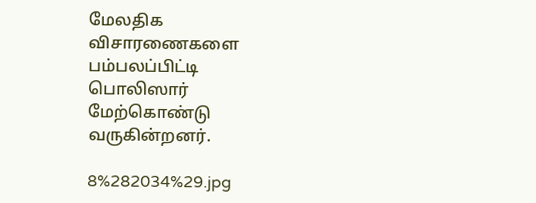மேலதிக விசாரணைகளை பம்பலப்பிட்டி பொலிஸார் மேற்கொண்டு வருகின்றனர்.

8%282034%29.jpg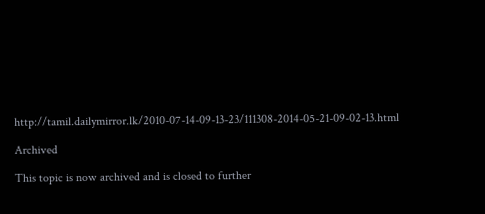http://tamil.dailymirror.lk/2010-07-14-09-13-23/111308-2014-05-21-09-02-13.html

Archived

This topic is now archived and is closed to further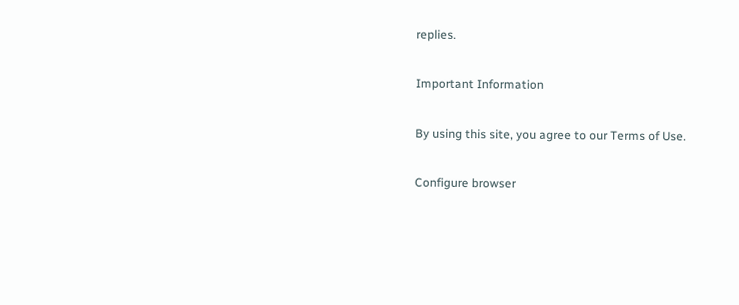replies.

Important Information

By using this site, you agree to our Terms of Use.

Configure browser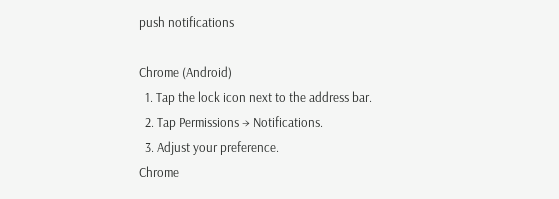push notifications

Chrome (Android)
  1. Tap the lock icon next to the address bar.
  2. Tap Permissions → Notifications.
  3. Adjust your preference.
Chrome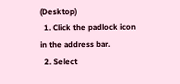(Desktop)
  1. Click the padlock icon in the address bar.
  2. Select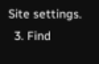Site settings.
  3. Find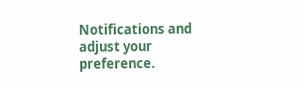Notifications and adjust your preference.